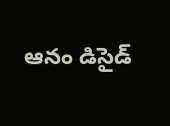ఆనం డిసైడ్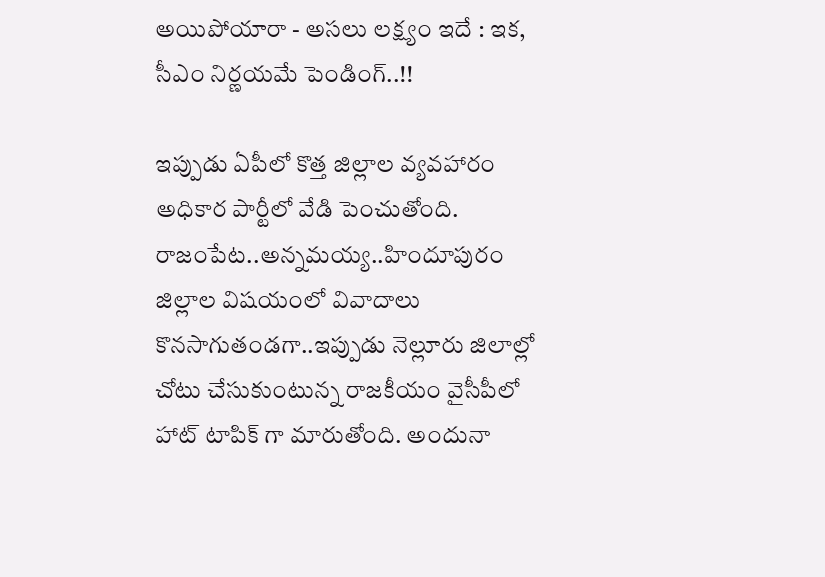అయిపోయారా - అసలు లక్ష్యం ఇదే : ఇక, సీఎం నిర్ణయమే పెండింగ్..!!

ఇప్పుడు ఏపీలో కొత్త జిల్లాల వ్యవహారం అధికార పార్టీలో వేడి పెంచుతోంది. రాజంపేట..అన్నమయ్య..హిందూపురం జిల్లాల విషయంలో వివాదాలు కొనసాగుతండగా..ఇప్పుడు నెల్లూరు జిలాల్లో చోటు చేసుకుంటున్న రాజకీయం వైసీపీలో హాట్ టాపిక్ గా మారుతోంది. అందునా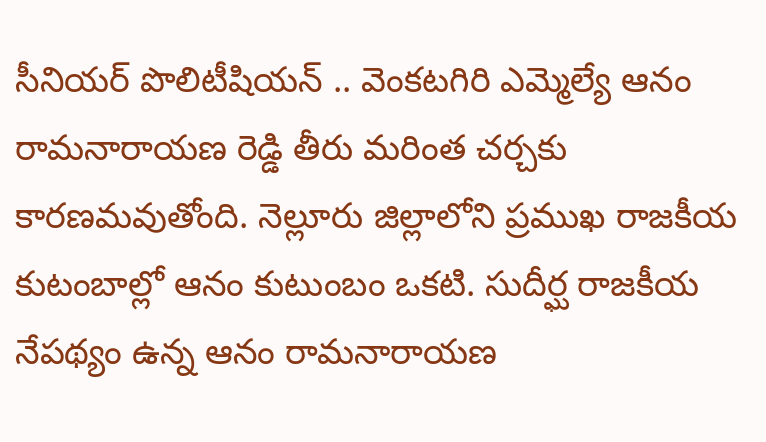సీనియర్ పొలిటీషియన్ .. వెంకటగిరి ఎమ్మెల్యే ఆనం రామనారాయణ రెడ్డి తీరు మరింత చర్చకు కారణమవుతోంది. నెల్లూరు జిల్లాలోని ప్రముఖ రాజకీయ కుటంబాల్లో ఆనం కుటుంబం ఒకటి. సుదీర్ఘ రాజకీయ నేపథ్యం ఉన్న ఆనం రామనారాయణ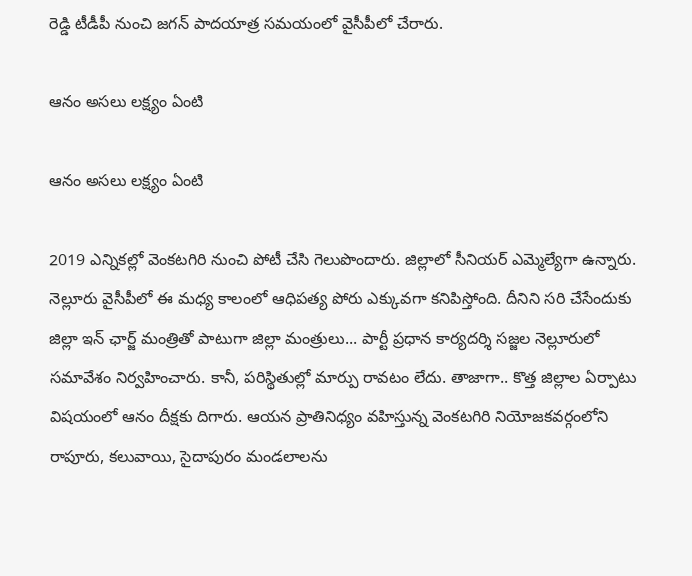రెడ్డి టీడీపీ నుంచి జగన్ పాదయాత్ర సమయంలో వైసీపీలో చేరారు.

ఆనం అసలు లక్ష్యం ఏంటి

ఆనం అసలు లక్ష్యం ఏంటి

2019 ఎన్నికల్లో వెంకటగిరి నుంచి పోటీ చేసి గెలుపొందారు. జిల్లాలో సీనియర్ ఎమ్మెల్యేగా ఉన్నారు. నెల్లూరు వైసీపీలో ఈ మధ్య కాలంలో ఆధిపత్య పోరు ఎక్కువగా కనిపిస్తోంది. దీనిని సరి చేసేందుకు జిల్లా ఇన్ ఛార్జ్ మంత్రితో పాటుగా జిల్లా మంత్రులు... పార్టీ ప్రధాన కార్యదర్శి సజ్జల నెల్లూరులో సమావేశం నిర్వహించారు. కానీ, పరిస్థితుల్లో మార్పు రావటం లేదు. తాజాగా.. కొత్త జిల్లాల ఏర్పాటు విషయంలో ఆనం దీక్షకు దిగారు. ఆయన ప్రాతినిధ్యం వహిస్తున్న వెంకటగిరి నియోజకవర్గంలోని రాపూరు, కలువాయి, సైదాపురం మండలాలను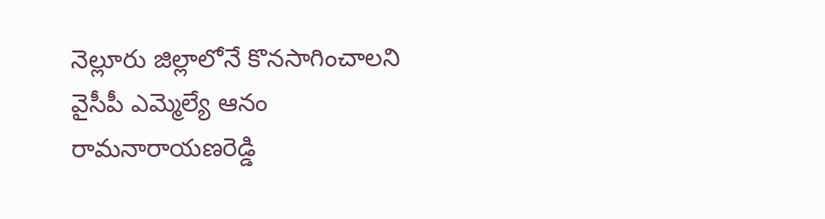నెల్లూరు జిల్లాలోనే కొనసాగించాలని వైసీపీ ఎమ్మెల్యే ఆనం రామనారాయణరెడ్డి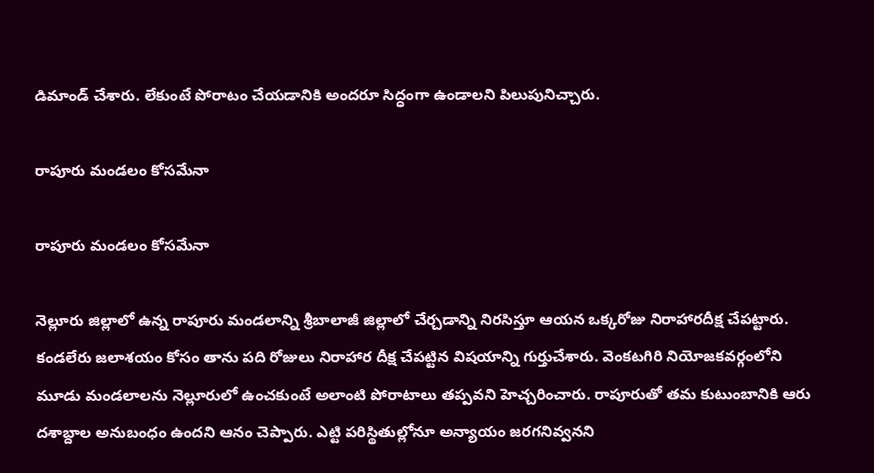డిమాండ్‌ చేశారు. లేకుంటే పోరాటం చేయడానికి అందరూ సిద్ధంగా ఉండాలని పిలుపునిచ్చారు.

రాపూరు మండలం కోసమేనా

రాపూరు మండలం కోసమేనా

నెల్లూరు జిల్లాలో ఉన్న రాపూరు మండలాన్ని శ్రీబాలాజీ జిల్లాలో చేర్చడాన్ని నిరసిస్తూ ఆయన ఒక్కరోజు నిరాహారదీక్ష చేపట్టారు. కండలేరు జలాశయం కోసం తాను పది రోజులు నిరాహార దీక్ష చేపట్టిన విషయాన్ని గుర్తుచేశారు. వెంకటగిరి నియోజకవర్గంలోని మూడు మండలాలను నెల్లూరులో ఉంచకుంటే అలాంటి పోరాటాలు తప్పవని హెచ్చరించారు. రాపూరుతో తమ కుటుంబానికి ఆరు దశాబ్దాల అనుబంధం ఉందని ఆనం చెప్పారు. ఎట్టి పరిస్థితుల్లోనూ అన్యాయం జరగనివ్వనని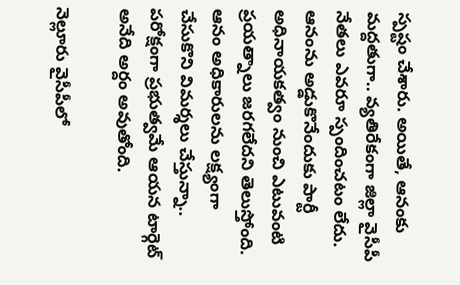స్పష్టం చేశారు. అయితే, ఆనంకు మద్దతుగా.. వ్యతిరేకంగా జిల్లా వైసీపీ నేతలు ఎవరూ స్పందించటం లేదు. ఆనంను అడ్డుకొనేందుకు పార్టీ అధినాయకత్వం నుంచి ఎటువంటి ప్రయత్నాలు జరగలేదని తెలుస్తోంది. ఆనం అధికారులను లక్ష్యంగా చేసుకొని విమర్శలు చేస్తున్నా.. పరోక్షంగా ప్రభుత్వమే ఆయన టార్గెట్ అనేది అర్దం అవుతోంది.

నెల్లూరు వైసీపీలో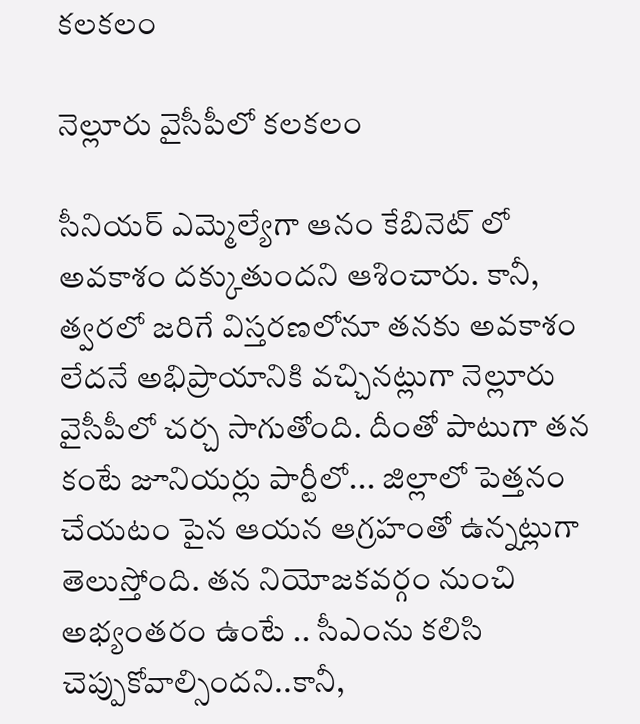కలకలం

నెల్లూరు వైసీపీలో కలకలం

సీనియర్ ఎమ్మెల్యేగా ఆనం కేబినెట్ లో అవకాశం దక్కుతుందని ఆశించారు. కానీ, త్వరలో జరిగే విస్తరణలోనూ తనకు అవకాశం లేదనే అభిప్రాయానికి వచ్చినట్లుగా నెల్లూరు వైసీపీలో చర్చ సాగుతోంది. దీంతో పాటుగా తన కంటే జూనియర్లు పార్టీలో... జిల్లాలో పెత్తనం చేయటం పైన ఆయన ఆగ్రహంతో ఉన్నట్లుగా తెలుస్తోంది. తన నియోజకవర్గం నుంచి అభ్యంతరం ఉంటే .. సీఎంను కలిసి చెప్పుకోవాల్సిందని..కానీ,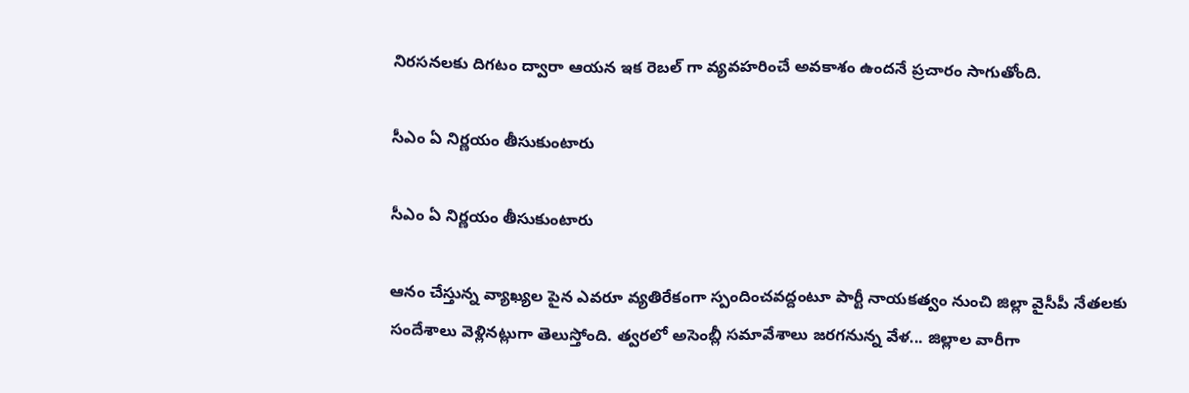నిరసనలకు దిగటం ద్వారా ఆయన ఇక రెబల్ గా వ్యవహరించే అవకాశం ఉందనే ప్రచారం సాగుతోంది.

సీఎం ఏ నిర్ణయం తీసుకుంటారు

సీఎం ఏ నిర్ణయం తీసుకుంటారు

ఆనం చేస్తున్న వ్యాఖ్యల పైన ఎవరూ వ్యతిరేకంగా స్పందించవద్దంటూ పార్టీ నాయకత్వం నుంచి జిల్లా వైసీపీ నేతలకు సందేశాలు వెళ్లినట్లుగా తెలుస్తోంది. త్వరలో అసెంబ్లీ సమావేశాలు జరగనున్న వేళ... జిల్లాల వారీగా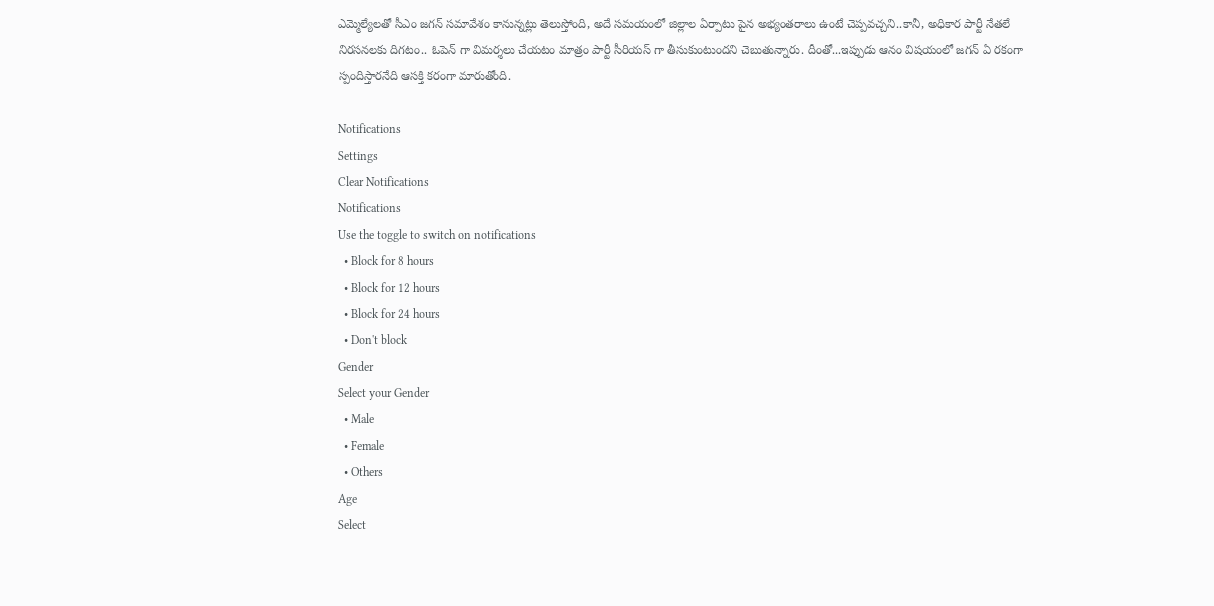ఎమ్మెల్యేలతో సీఎం జగన్ సమావేశం కానున్నట్లు తెలుస్తోంది, అదే సమయంలో జిల్లాల ఏర్పాటు పైన అభ్యంతరాలు ఉంటే చెప్పవచ్చని..కానీ, అధికార పార్టీ నేతలే నిరసనలకు దిగటం.. ఓపెన్ గా విమర్శలు చేయటం మాత్రం పార్టీ సీరియస్ గా తీసుకుంటుందని చెబుతున్నారు. దీంతో...ఇప్పుడు ఆనం విషయంలో జగన్ ఏ రకంగా స్పందిస్తారనేది ఆసక్తి కరంగా మారుతోంది.

Notifications
Settings
Clear Notifications
Notifications
Use the toggle to switch on notifications
  • Block for 8 hours
  • Block for 12 hours
  • Block for 24 hours
  • Don't block
Gender
Select your Gender
  • Male
  • Female
  • Others
Age
Select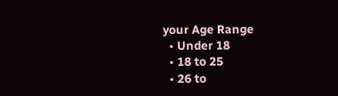your Age Range
  • Under 18
  • 18 to 25
  • 26 to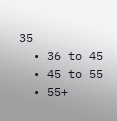35
  • 36 to 45
  • 45 to 55
  • 55+